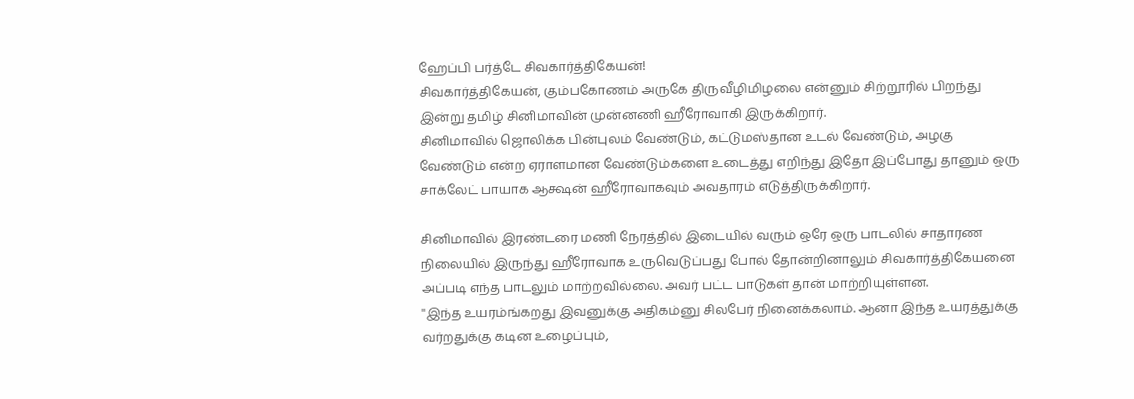ஹேப்பி பர்த்டே சிவகார்த்திகேயன்!
சிவகார்த்திகேயன், கும்பகோணம் அருகே திருவீழிமிழலை என்னும் சிற்றூரில் பிறந்து இன்று தமிழ் சினிமாவின் முன்னணி ஹீரோவாகி இருக்கிறார்.
சினிமாவில் ஜொலிக்க பின்புலம் வேண்டும், கட்டுமஸ்தான உடல் வேண்டும், அழகு வேண்டும் என்ற ஏராளமான வேண்டும்களை உடைத்து எறிந்து இதோ இப்போது தானும் ஒரு சாக்லேட் பாயாக ஆக்ஷன் ஹீரோவாகவும் அவதாரம் எடுத்திருக்கிறார்.

சினிமாவில் இரண்டரை மணி நேரத்தில் இடையில் வரும் ஒரே ஒரு பாடலில் சாதாரண நிலையில் இருந்து ஹீரோவாக உருவெடுப்பது போல் தோன்றினாலும் சிவகார்த்திகேயனை அப்படி எந்த பாடலும் மாற்றவில்லை. அவர் பட்ட பாடுகள் தான் மாற்றியுள்ளன.
''இந்த உயரம்ங்கறது இவனுக்கு அதிகம்னு சிலபேர் நினைக்கலாம். ஆனா இந்த உயரத்துக்கு வர்றதுக்கு கடின உழைப்பும்,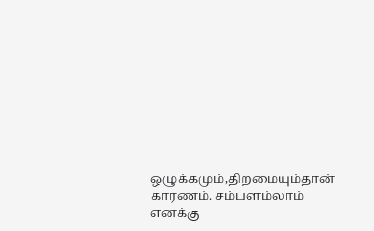ஒழுக்கமும்,திறமையும்தான் காரணம். சம்பளம்லாம் எனக்கு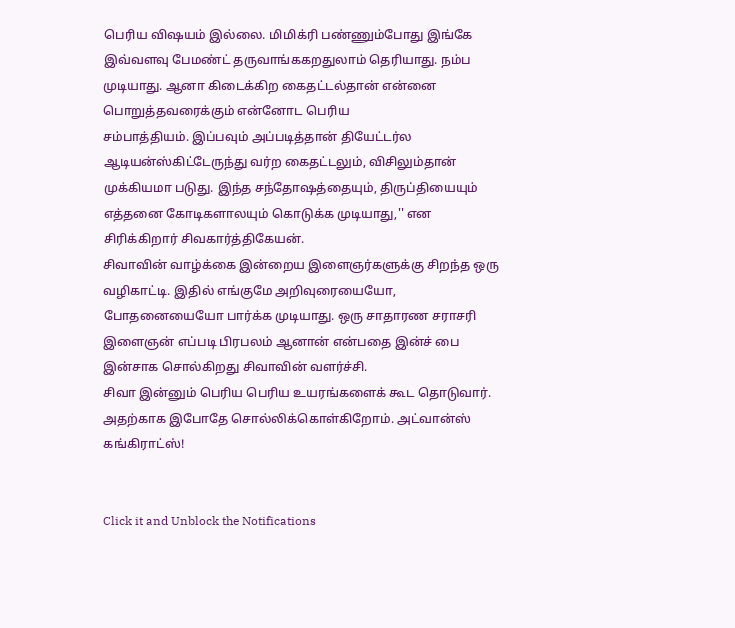பெரிய விஷயம் இல்லை. மிமிக்ரி பண்ணும்போது இங்கே இவ்வளவு பேமண்ட் தருவாங்ககறதுலாம் தெரியாது. நம்ப முடியாது. ஆனா கிடைக்கிற கைதட்டல்தான் என்னை பொறுத்தவரைக்கும் என்னோட பெரிய
சம்பாத்தியம். இப்பவும் அப்படித்தான் தியேட்டர்ல ஆடியன்ஸ்கிட்டேருந்து வர்ற கைதட்டலும், விசிலும்தான் முக்கியமா படுது. இந்த சந்தோஷத்தையும், திருப்தியையும் எத்தனை கோடிகளாலயும் கொடுக்க முடியாது,'' என சிரிக்கிறார் சிவகார்த்திகேயன்.
சிவாவின் வாழ்க்கை இன்றைய இளைஞர்களுக்கு சிறந்த ஒரு வழிகாட்டி. இதில் எங்குமே அறிவுரையையோ, போதனையையோ பார்க்க முடியாது. ஒரு சாதாரண சராசரி இளைஞன் எப்படி பிரபலம் ஆனான் என்பதை இன்ச் பை இன்சாக சொல்கிறது சிவாவின் வளர்ச்சி.
சிவா இன்னும் பெரிய பெரிய உயரங்களைக் கூட தொடுவார். அதற்காக இபோதே சொல்லிக்கொள்கிறோம். அட்வான்ஸ் கங்கிராட்ஸ்!


Click it and Unblock the Notifications